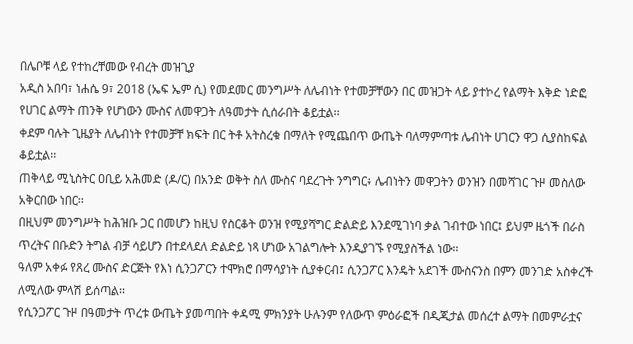በሌቦቹ ላይ የተከረቸመው የብረት መዝጊያ
አዲስ አበባ፣ ነሐሴ 9፣ 2018 (ኤፍ ኤም ሲ) የመደመር መንግሥት ለሌብነት የተመቻቸውን በር መዝጋት ላይ ያተኮረ የልማት እቅድ ነድፎ የሀገር ልማት ጠንቅ የሆነውን ሙስና ለመዋጋት ለዓመታት ሲሰራበት ቆይቷል፡፡
ቀደም ባሉት ጊዜያት ለሌብነት የተመቻቸ ክፍት በር ትቶ አትስረቁ በማለት የሚጨበጥ ውጤት ባለማምጣቱ ሌብነት ሀገርን ዋጋ ሲያስከፍል ቆይቷል፡፡
ጠቅላይ ሚኒስትር ዐቢይ አሕመድ (ዶ/ር) በአንድ ወቅት ስለ ሙስና ባደረጉት ንግግር፥ ሌብነትን መዋጋትን ወንዝን በመሻገር ጉዞ መስለው አቅርበው ነበር፡፡
በዚህም መንግሥት ከሕዝቡ ጋር በመሆን ከዚህ የስርቆት ወንዝ የሚያሻግር ድልድይ እንደሚገነባ ቃል ገብተው ነበር፤ ይህም ዜጎች በራስ ጥረትና በቡድን ትግል ብቻ ሳይሆን በተደላደለ ድልድይ ነጻ ሆነው አገልግሎት እንዲያገኙ የሚያስችል ነው፡፡
ዓለም አቀፉ የጸረ ሙስና ድርጅት የእነ ሲንጋፖርን ተሞክሮ በማሳያነት ሲያቀርብ፤ ሲንጋፖር እንዴት አደገች ሙስናንስ በምን መንገድ አስቀረች ለሚለው ምላሽ ይሰጣል፡፡
የሲንጋፖር ጉዞ በዓመታት ጥረቱ ውጤት ያመጣበት ቀዳሚ ምክንያት ሁሉንም የለውጥ ምዕራፎች በዲጂታል መሰረተ ልማት በመምራቷና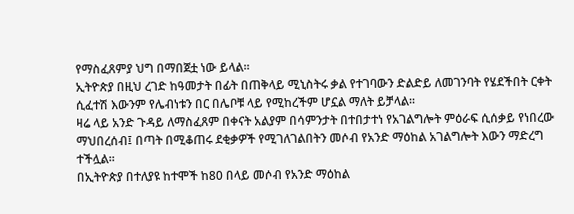የማስፈጸምያ ህግ በማበጀቷ ነው ይላል፡፡
ኢትዮጵያ በዚህ ረገድ ከዓመታት በፊት በጠቅላይ ሚኒስትሩ ቃል የተገባውን ድልድይ ለመገንባት የሄደችበት ርቀት ሲፈተሽ እውንም የሌብነቱን በር በሌቦቹ ላይ የሚከረችም ሆኗል ማለት ይቻላል፡፡
ዛሬ ላይ አንድ ጉዳይ ለማስፈጸም በቀናት አልያም በሳምንታት በተበታተነ የአገልግሎት ምዕራፍ ሲሰቃይ የነበረው ማህበረሰብ፤ በጣት በሚቆጠሩ ደቂቃዎች የሚገለገልበትን መሶብ የአንድ ማዕከል አገልግሎት እውን ማድረግ ተችሏል፡፡
በኢትዮጵያ በተለያዩ ከተሞች ከ80 በላይ መሶብ የአንድ ማዕከል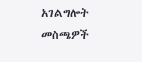አገልግሎት መስጫዎች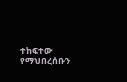ተከፍተው የማህበረሰቡን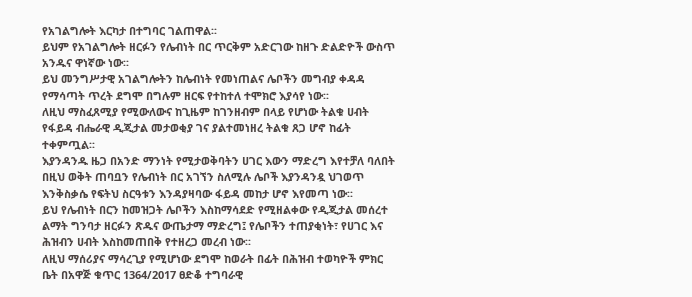የአገልግሎት እርካታ በተግባር ገልጠዋል፡፡
ይህም የአገልግሎት ዘርፉን የሌብነት በር ጥርቅም አድርገው ከዘጉ ድልድዮች ውስጥ አንዱና ዋነኛው ነው፡፡
ይህ መንግሥታዊ አገልግሎትን ከሌብነት የመነጠልና ሌቦችን መግብያ ቀዳዳ የማሳጣት ጥረት ደግሞ በግሉም ዘርፍ የተከተለ ተሞክሮ እያሳየ ነው፡፡
ለዚህ ማስፈጸሚያ የሚውለውና ከጊዜም ከገንዘብም በላይ የሆነው ትልቁ ሀብት የፋይዳ ብሔራዊ ዲጂታል መታወቂያ ገና ያልተመነዘረ ትልቁ ጸጋ ሆኖ ከፊት ተቀምጧል፡፡
እያንዳንዱ ዜጋ በአንድ ማንነት የሚታወቅባትን ሀገር እውን ማድረግ እየተቻለ ባለበት በዚህ ወቅት ጠባቧን የሌብነት በር አገኘን ስለሚሉ ሌቦች እያንዳንዷ ህገወጥ እንቅስቃሴ የፍትህ ስርዓቱን እንዳያዛባው ፋይዳ መከታ ሆኖ እየመጣ ነው፡፡
ይህ የሌብነት በርን ከመዝጋት ሌቦችን እስከማሳደድ የሚዘልቀው የዲጂታል መሰረተ ልማት ግንባታ ዘርፉን ጽዱና ውጤታማ ማድረግ፤ የሌቦችን ተጠያቂነት፣ የሀገር እና ሕዝብን ሀብት እስከመጠበቅ የተዘረጋ መረብ ነው፡፡
ለዚህ ማሰሪያና ማሳረጊያ የሚሆነው ደግሞ ከወራት በፊት በሕዝብ ተወካዮች ምክር ቤት በአዋጅ ቁጥር 1364/2017 ፀድቆ ተግባራዊ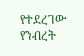የተደረገው የንብረት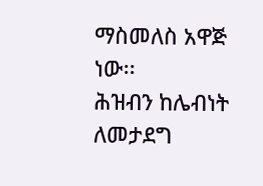ማስመለስ አዋጅ ነው፡፡
ሕዝብን ከሌብነት ለመታደግ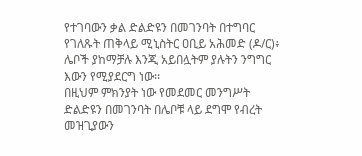የተገባውን ቃል ድልድዩን በመገንባት በተግባር የገለጹት ጠቅላይ ሚኒስትር ዐቢይ አሕመድ (ዶ/ር)፥ ሌቦች ያከማቻሉ እንጂ አይበሏትም ያሉትን ንግግር እውን የሚያደርግ ነው፡፡
በዚህም ምክንያት ነው የመደመር መንግሥት ድልድዩን በመገንባት በሌቦቹ ላይ ደግሞ የብረት መዝጊያውን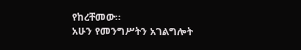የከረቸመው፡፡
አሁን የመንግሥትን አገልግሎት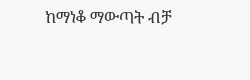ከማነቆ ማውጣት ብቻ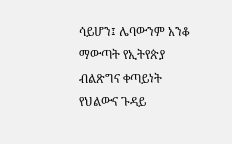ሳይሆን፤ ሌባውንም አንቆ ማውጣት የኢትየጵያ ብልጽግና ቀጣይነት የህልውና ጉዳይ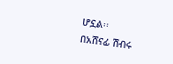ሆኗል፡፡
በአሸናፊ ሽብሩ